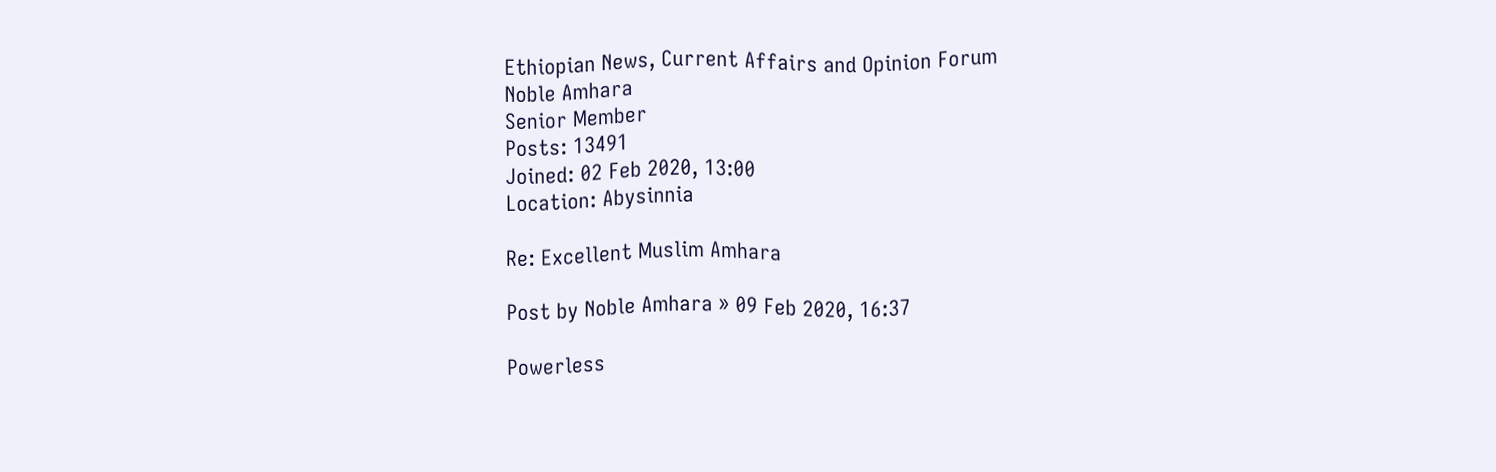Ethiopian News, Current Affairs and Opinion Forum
Noble Amhara
Senior Member
Posts: 13491
Joined: 02 Feb 2020, 13:00
Location: Abysinnia

Re: Excellent Muslim Amhara

Post by Noble Amhara » 09 Feb 2020, 16:37

Powerless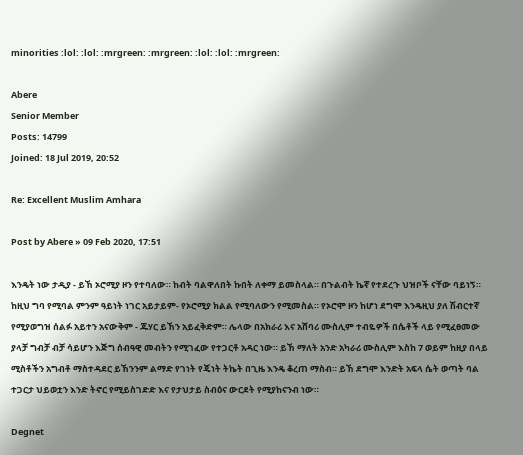minorities :lol: :lol: :mrgreen: :mrgreen: :lol: :lol: :mrgreen:

Abere
Senior Member
Posts: 14799
Joined: 18 Jul 2019, 20:52

Re: Excellent Muslim Amhara

Post by Abere » 09 Feb 2020, 17:51

እንዴት ነው ታዲያ - ይኸ ኦሮሚያ ዞን የተባለው። ከብት ባልዋለበት ኩበት ለቀማ ይመስላል። በጉልብት ኬኛ የተደረጉ ህዝቦች ናቸው ባይነኝ። ከዚህ ግባ የሚባል ምንም ዓይነት ነገር አይታይም- የኦሮሚያ ክልል የሚባለውን የሚመስል። የኦሮሞ ዞን ከሆነ ደግሞ እንዴዚህ ያለ ሽብርተኛ የሚያወግዝ ሰልፉ አይተን አናውቅም - ጁሃር ይኸን አይፈቅድም። ሌላው በአክራሪ እና አሸባሪ ሙስሊም ተብዬዎች በሴቶች ላይ የሚፈፀመው ያላቻ ግብቻ ብቻ ሳይሆን እጅግ ሰብዓዊ መብትን የሚገፈው የተጋርቶ አዳር ነው። ይኸ ማለት አንድ አካራሪ ሙስሊም እስከ 7 ወይም ከዚያ በላይ ሚስቶችን አግብቶ ማስተዳደር ይኸንንም ልማድ የገነት የጄነት ትኬት በጊዜ እንዴ ቆረጠ ማስብ። ይኸ ደግሞ እንድት አፍላ ሴት ወጣት ባል ተጋርታ ህይወቷን እንድ ትኖር የሚይስገድድ እና የታህታይ ስብዕና ውርደት የሚያከናንብ ነው።

Degnet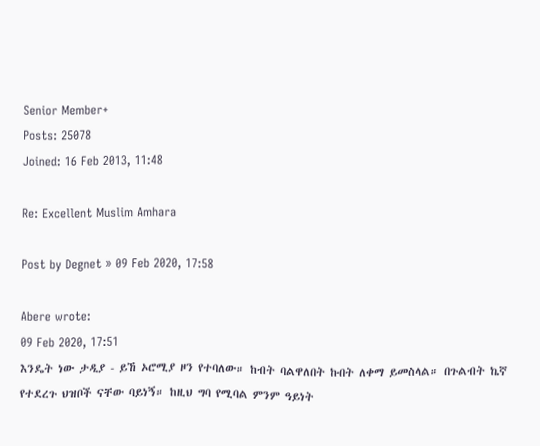Senior Member+
Posts: 25078
Joined: 16 Feb 2013, 11:48

Re: Excellent Muslim Amhara

Post by Degnet » 09 Feb 2020, 17:58

Abere wrote:
09 Feb 2020, 17:51
እንዴት ነው ታዲያ - ይኸ ኦሮሚያ ዞን የተባለው። ከብት ባልዋለበት ኩበት ለቀማ ይመስላል። በጉልብት ኬኛ የተደረጉ ህዝቦች ናቸው ባይነኝ። ከዚህ ግባ የሚባል ምንም ዓይነት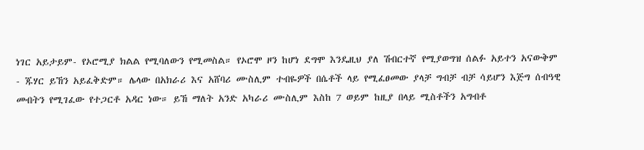ነገር አይታይም- የኦሮሚያ ክልል የሚባለውን የሚመስል። የኦሮሞ ዞን ከሆነ ደግሞ እንዴዚህ ያለ ሽብርተኛ የሚያወግዝ ሰልፉ አይተን አናውቅም - ጁሃር ይኸን አይፈቅድም። ሌላው በአክራሪ እና አሸባሪ ሙስሊም ተብዬዎች በሴቶች ላይ የሚፈፀመው ያላቻ ግብቻ ብቻ ሳይሆን እጅግ ሰብዓዊ መብትን የሚገፈው የተጋርቶ አዳር ነው። ይኸ ማለት አንድ አካራሪ ሙስሊም እስከ 7 ወይም ከዚያ በላይ ሚስቶችን አግብቶ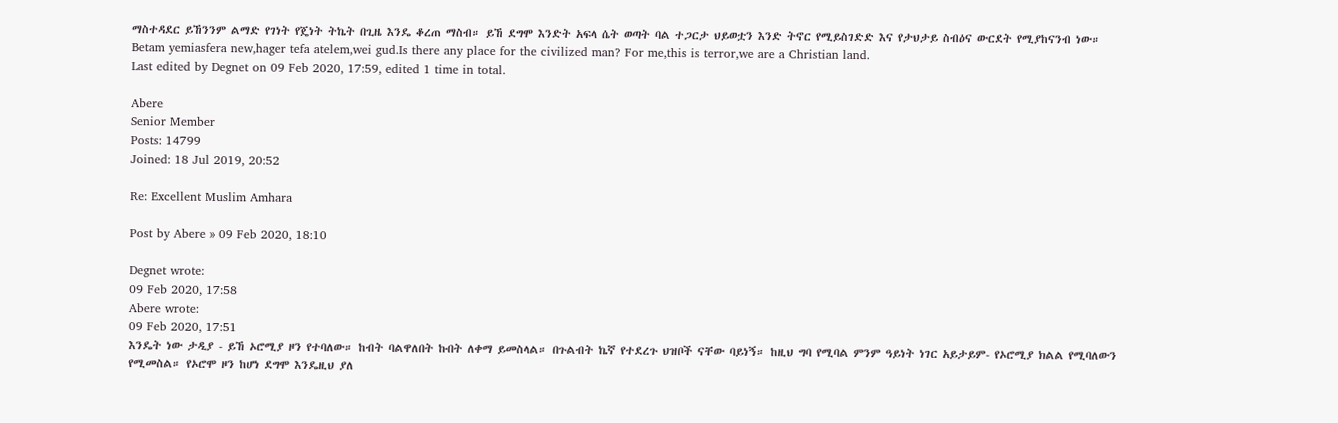ማስተዳደር ይኸንንም ልማድ የገነት የጄነት ትኬት በጊዜ እንዴ ቆረጠ ማስብ። ይኸ ደግሞ እንድት አፍላ ሴት ወጣት ባል ተጋርታ ህይወቷን እንድ ትኖር የሚይስገድድ እና የታህታይ ስብዕና ውርደት የሚያከናንብ ነው።
Betam yemiasfera new,hager tefa atelem,wei gud.Is there any place for the civilized man? For me,this is terror,we are a Christian land.
Last edited by Degnet on 09 Feb 2020, 17:59, edited 1 time in total.

Abere
Senior Member
Posts: 14799
Joined: 18 Jul 2019, 20:52

Re: Excellent Muslim Amhara

Post by Abere » 09 Feb 2020, 18:10

Degnet wrote:
09 Feb 2020, 17:58
Abere wrote:
09 Feb 2020, 17:51
እንዴት ነው ታዲያ - ይኸ ኦሮሚያ ዞን የተባለው። ከብት ባልዋለበት ኩበት ለቀማ ይመስላል። በጉልብት ኬኛ የተደረጉ ህዝቦች ናቸው ባይነኝ። ከዚህ ግባ የሚባል ምንም ዓይነት ነገር አይታይም- የኦሮሚያ ክልል የሚባለውን የሚመስል። የኦሮሞ ዞን ከሆነ ደግሞ እንዴዚህ ያለ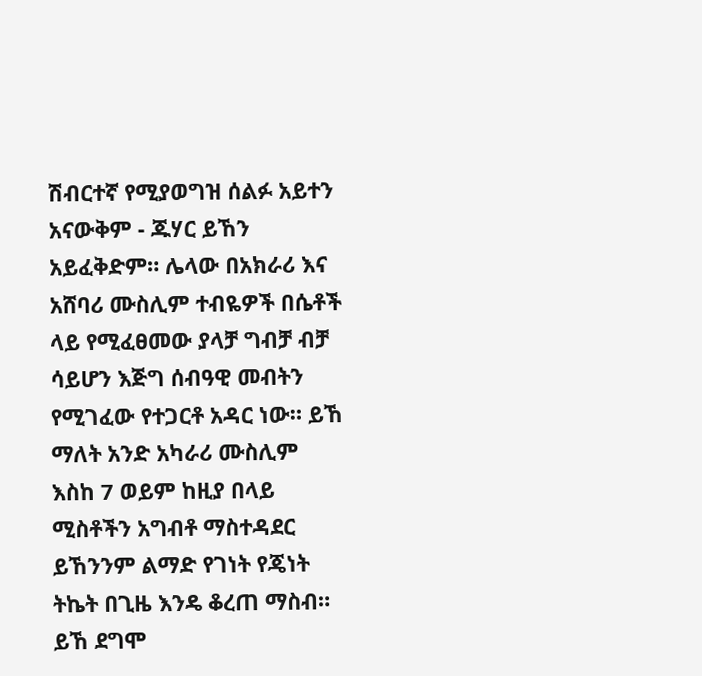ሽብርተኛ የሚያወግዝ ሰልፉ አይተን አናውቅም - ጁሃር ይኸን አይፈቅድም። ሌላው በአክራሪ እና አሸባሪ ሙስሊም ተብዬዎች በሴቶች ላይ የሚፈፀመው ያላቻ ግብቻ ብቻ ሳይሆን እጅግ ሰብዓዊ መብትን የሚገፈው የተጋርቶ አዳር ነው። ይኸ ማለት አንድ አካራሪ ሙስሊም እስከ 7 ወይም ከዚያ በላይ ሚስቶችን አግብቶ ማስተዳደር ይኸንንም ልማድ የገነት የጄነት ትኬት በጊዜ እንዴ ቆረጠ ማስብ። ይኸ ደግሞ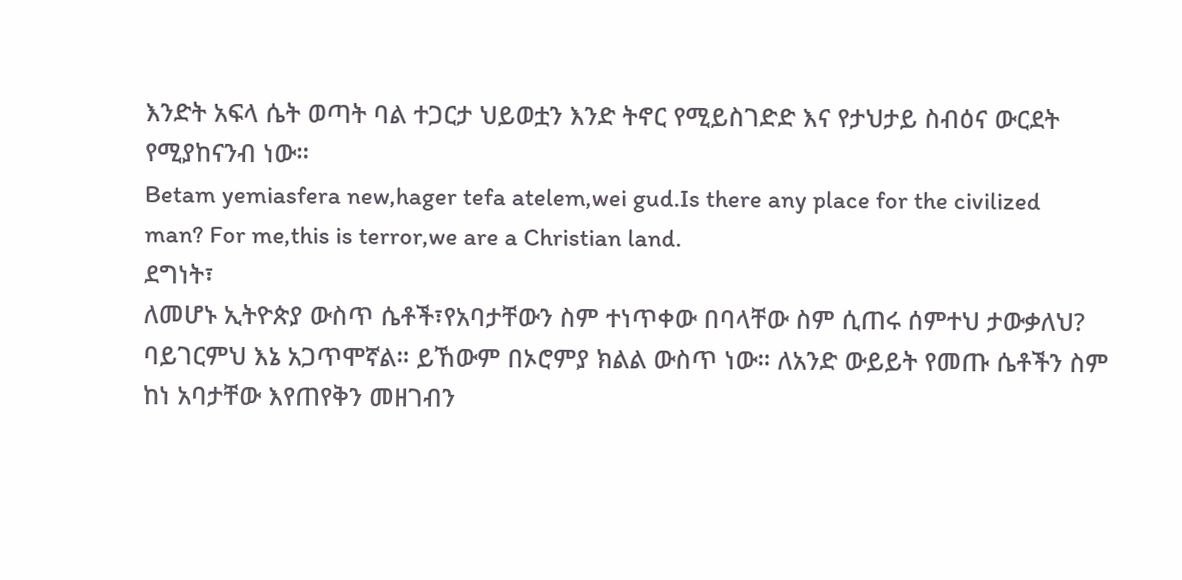እንድት አፍላ ሴት ወጣት ባል ተጋርታ ህይወቷን እንድ ትኖር የሚይስገድድ እና የታህታይ ስብዕና ውርደት የሚያከናንብ ነው።
Betam yemiasfera new,hager tefa atelem,wei gud.Is there any place for the civilized man? For me,this is terror,we are a Christian land.
ደግነት፣
ለመሆኑ ኢትዮጵያ ውስጥ ሴቶች፣የአባታቸውን ስም ተነጥቀው በባላቸው ስም ሲጠሩ ሰምተህ ታውቃለህ? ባይገርምህ እኔ አጋጥሞኛል። ይኸውም በኦሮምያ ክልል ውስጥ ነው። ለአንድ ውይይት የመጡ ሴቶችን ስም ከነ አባታቸው እየጠየቅን መዘገብን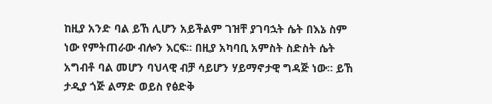ከዚያ አንድ ባል ይኸ ሊሆን አይችልም ገዝቸ ያገባኋት ሴት በእኔ ስም ነው የምትጠራው ብሎን እርፍ። በዚያ አካባቢ አምስት ስድስት ሴት አግብቶ ባል መሆን ባህላዊ ብቻ ሳይሆን ሃይማኖታዊ ግዳጅ ነው። ይኸ ታዲያ ጎጅ ልማድ ወይስ የፅድቅ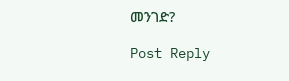መንገድ?

Post Reply